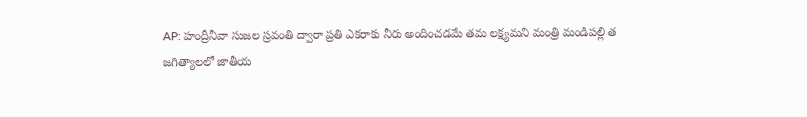AP: హంద్రీనీవా సుజల స్రవంతి ద్వారా ప్రతి ఎకరాకు నీరు అందించడమే తమ లక్ష్యమని మంత్రి మండిపల్లి త
జగిత్యాలలో జాతీయ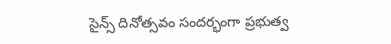సైన్స్ దినోత్సవం సందర్భంగా ప్రభుత్వ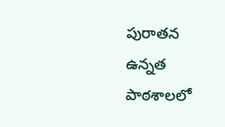పురాతన ఉన్నత పాఠశాలలో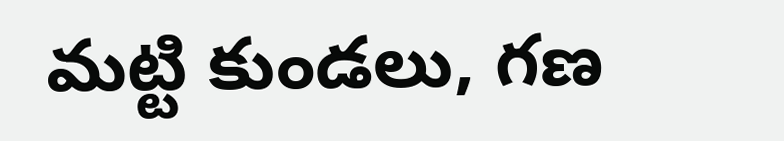మట్టి కుండలు, గణ